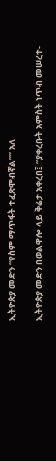ኢትዮጵያ መድን “የስም ማጥፋት ተፈጽሞብኛል”” አለ

ኢትዮጵያ መድን በወልዋሎ ላይ ቅሬታ አቀረበ፤ “ያቀረቡት አምስት ነጥብ መሠረተ-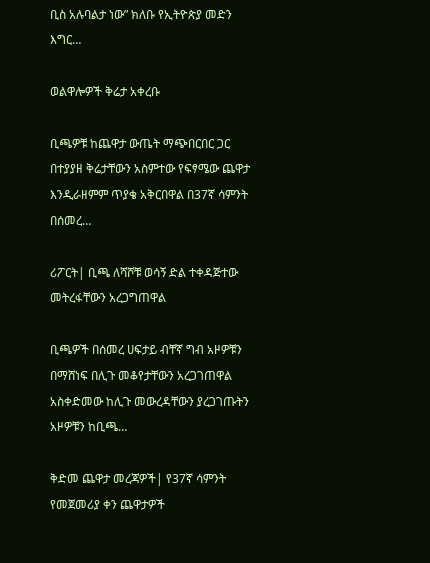ቢስ አሉባልታ ነው” ክለቡ የኢትዮጵያ መድን እግር…

ወልዋሎዎች ቅሬታ አቀረቡ

ቢጫዎቹ ከጨዋታ ውጤት ማጭበርበር ጋር በተያያዘ ቅሬታቸውን አስምተው የፍፃሜው ጨዋታ እንዲራዘምም ጥያቄ አቅርበዋል በ37ኛ ሳምንት በሰመረ…

ሪፖርት| ቢጫ ለሻሾቹ ወሳኝ ድል ተቀዳጅተው መትረፋቸውን አረጋግጠዋል

ቢጫዎች በሰመረ ሀፍታይ ብቸኛ ግብ አዞዎቹን በማሸነፍ በሊጉ መቆየታቸውን አረጋገጠዋል አስቀድመው ከሊጉ መውረዳቸውን ያረጋገጡትን አዞዎቹን ከቢጫ…

ቅድመ ጨዋታ መረጃዎች| የ37ኛ ሳምንት የመጀመሪያ ቀን ጨዋታዎች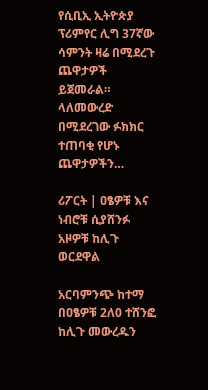የሲቢኢ ኢትዮጵያ ፕሪምየር ሊግ 37ኛው ሳምንት ዛሬ በሚደረጉ ጨዋታዎች ይጀመራል። ላለመውረድ በሚደረገው ፉክክር ተጠባቂ የሆኑ ጨዋታዎችን…

ሪፖርት | ዐፄዎቹ እና ነብሮቹ ሲያሸንፉ አዞዎቹ ከሊጉ ወርደዋል

አርባምንጭ ከተማ በዐፄዎቹ 2ለ0 ተሸንፎ ከሊጉ መውረዱን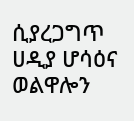ሲያረጋግጥ ሀዲያ ሆሳዕና ወልዋሎን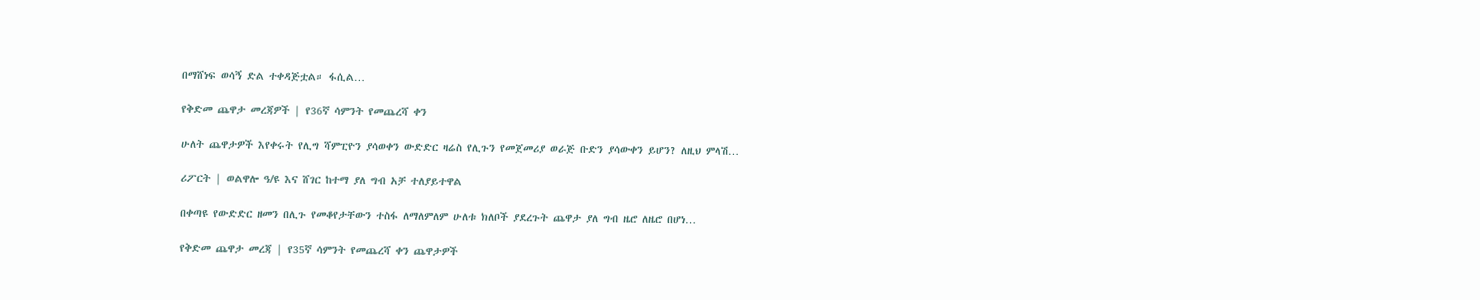በማሸነፍ ወሳኝ ድል ተቀዳጅቷል። ፋሲል…

የቅድመ ጨዋታ መረጃዎች | የ36ኛ ሳምንት የመጨረሻ ቀን

ሁለት ጨዋታዎች እየቀሩት የሊግ ሻምፒዮን ያሳወቀን ውድድር ዛሬስ የሊጉን የመጀመሪያ ወራጅ ቡድን ያሳውቀን ይሆን? ለዚህ ምላሽ…

ሪፖርት | ወልዋሎ ዓ/ዩ እና ሸገር ከተማ ያለ ግብ አቻ ተለያይተዋል

በቀጣዩ የውድድር ዘመን በሊጉ የመቆየታቸውን ተስፋ ለማለምለም ሁለቱ ክለቦች ያደረጉት ጨዋታ ያለ ግብ ዜሮ ለዜሮ በሆነ…

የቅድመ ጨዋታ መረጃ | የ35ኛ ሳምንት የመጨረሻ ቀን ጨዋታዎች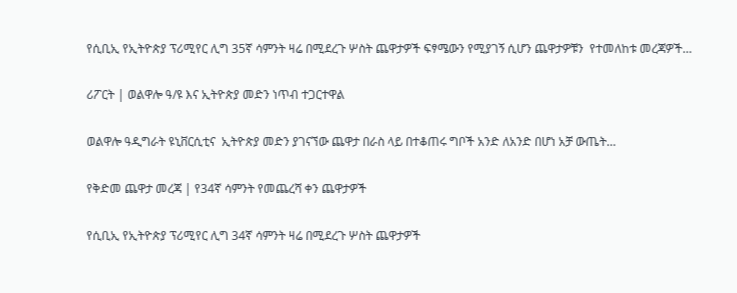የሲቢኢ የኢትዮጵያ ፕሪሚየር ሊግ 35ኛ ሳምንት ዛሬ በሚደረጉ ሦስት ጨዋታዎች ፍፃሜውን የሚያገኝ ሲሆን ጨዋታዎቹን  የተመለከቱ መረጃዎች…

ሪፖርት | ወልዋሎ ዓ/ዩ እና ኢትዮጵያ መድን ነጥብ ተጋርተዋል

ወልዋሎ ዓዲግራት ዩኒቨርሲቲና  ኢትዮጵያ መድን ያገናኘው ጨዋታ በራስ ላይ በተቆጠሩ ግቦች አንድ ለአንድ በሆነ አቻ ውጤት…

የቅድመ ጨዋታ መረጃ | የ34ኛ ሳምንት የመጨረሻ ቀን ጨዋታዎች

የሲቢኢ የኢትዮጵያ ፕሪሚየር ሊግ 34ኛ ሳምንት ዛሬ በሚደረጉ ሦስት ጨዋታዎች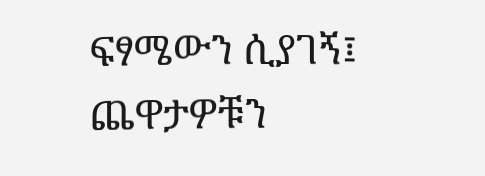ፍፃሜውን ሲያገኝ፤ ጨዋታዎቹን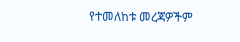የተመለከቱ መረጃዎችም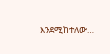እንደሚከተለው…